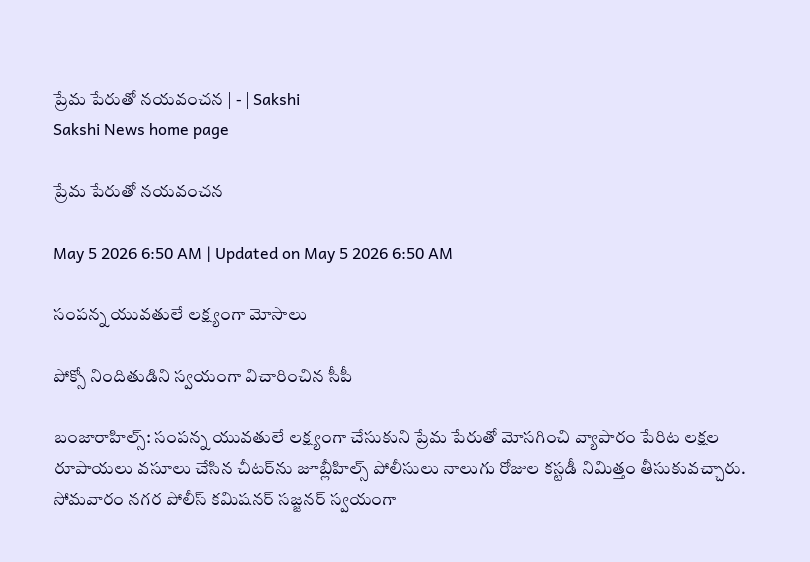ప్రేమ పేరుతో నయవంచన | - | Sakshi
Sakshi News home page

ప్రేమ పేరుతో నయవంచన

May 5 2026 6:50 AM | Updated on May 5 2026 6:50 AM

సంపన్న యువతులే లక్ష్యంగా మోసాలు

పోక్సో నిందితుడిని స్వయంగా విచారించిన సీపీ

బంజారాహిల్స్‌: సంపన్న యువతులే లక్ష్యంగా చేసుకుని ప్రేమ పేరుతో మోసగించి వ్యాపారం పేరిట లక్షల రూపాయలు వసూలు చేసిన చీటర్‌ను జూబ్లీహిల్స్‌ పోలీసులు నాలుగు రోజుల కస్టడీ నిమిత్తం తీసుకువచ్చారు. సోమవారం నగర పోలీస్‌ కమిషనర్‌ సజ్జనర్‌ స్వయంగా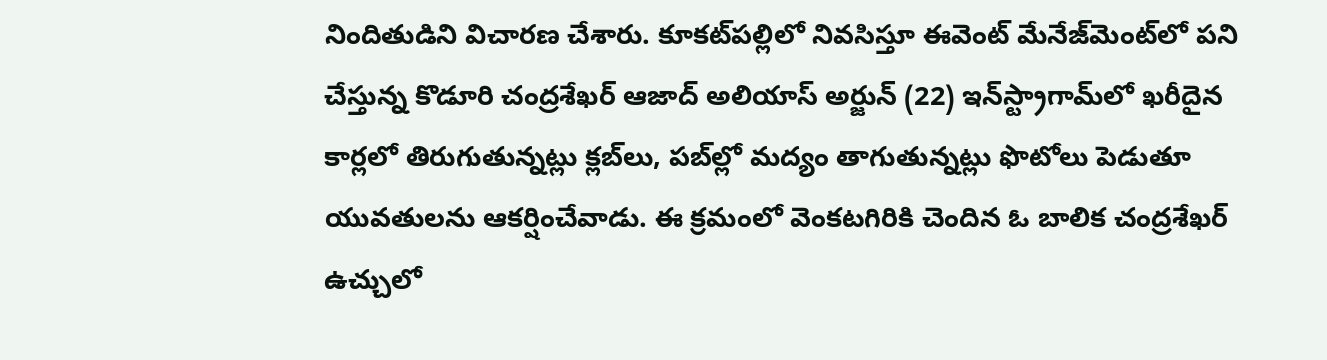నిందితుడిని విచారణ చేశారు. కూకట్‌పల్లిలో నివసిస్తూ ఈవెంట్‌ మేనేజ్‌మెంట్‌లో పని చేస్తున్న కొడూరి చంద్రశేఖర్‌ ఆజాద్‌ అలియాస్‌ అర్జున్‌ (22) ఇన్‌స్ట్రాగామ్‌లో ఖరీదైన కార్లలో తిరుగుతున్నట్లు క్లబ్‌లు, పబ్‌ల్లో మద్యం తాగుతున్నట్లు ఫొటోలు పెడుతూ యువతులను ఆకర్షించేవాడు. ఈ క్రమంలో వెంకటగిరికి చెందిన ఓ బాలిక చంద్రశేఖర్‌ ఉచ్చులో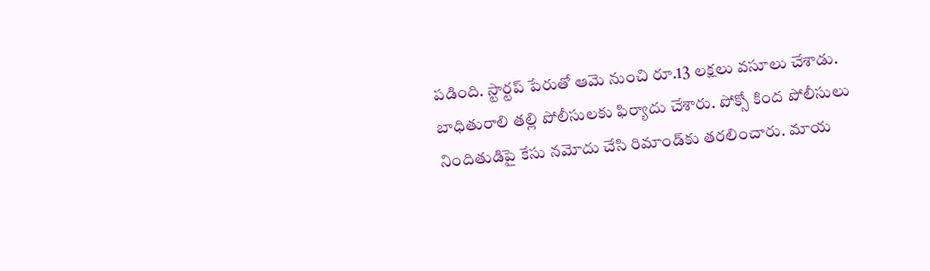పడింది. స్టార్టప్‌ పేరుతో ఆమె నుంచి రూ.13 లక్షలు వసూలు చేశాడు. బాధితురాలి తల్లి పోలీసులకు ఫిర్యాదు చేశారు. పోక్సో కింద పోలీసులు నిందితుడిపై కేసు నమోదు చేసి రిమాండ్‌కు తరలించారు. మాయ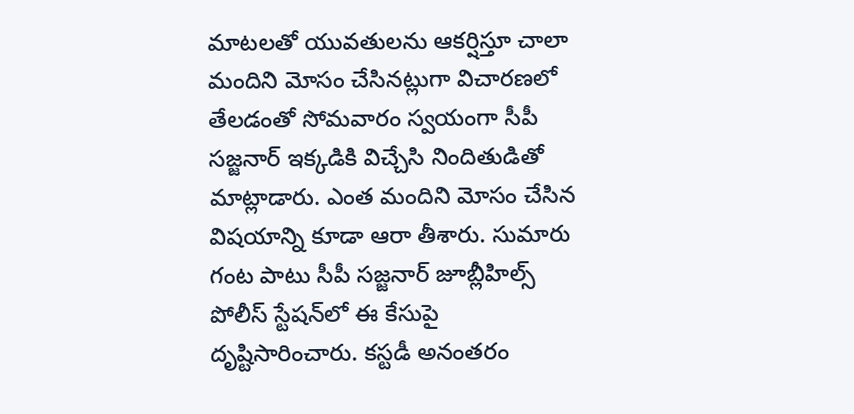మాటలతో యువతులను ఆకర్షిస్తూ చాలా మందిని మోసం చేసినట్లుగా విచారణలో తేలడంతో సోమవారం స్వయంగా సీపీ సజ్జనార్‌ ఇక్కడికి విచ్చేసి నిందితుడితో మాట్లాడారు. ఎంత మందిని మోసం చేసిన విషయాన్ని కూడా ఆరా తీశారు. సుమారు గంట పాటు సీపీ సజ్జనార్‌ జూబ్లీహిల్స్‌ పోలీస్‌ స్టేషన్‌లో ఈ కేసుపై దృష్టిసారించారు. కస్టడీ అనంతరం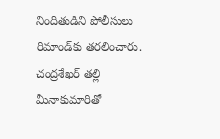నిందితుడిని పోలీసులు రిమాండ్‌కు తరలించారు. చంద్రశేఖర్‌ తల్లి మీనాకుమారితో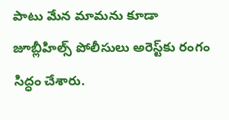పాటు మేన మామను కూడా జూబ్లీహిల్స్‌ పోలీసులు అరెస్ట్‌కు రంగం సిద్ధం చేశారు.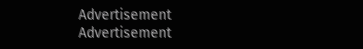Advertisement
Advertisement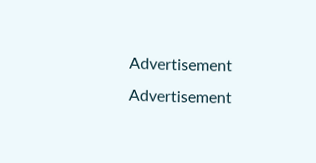Advertisement
Advertisement